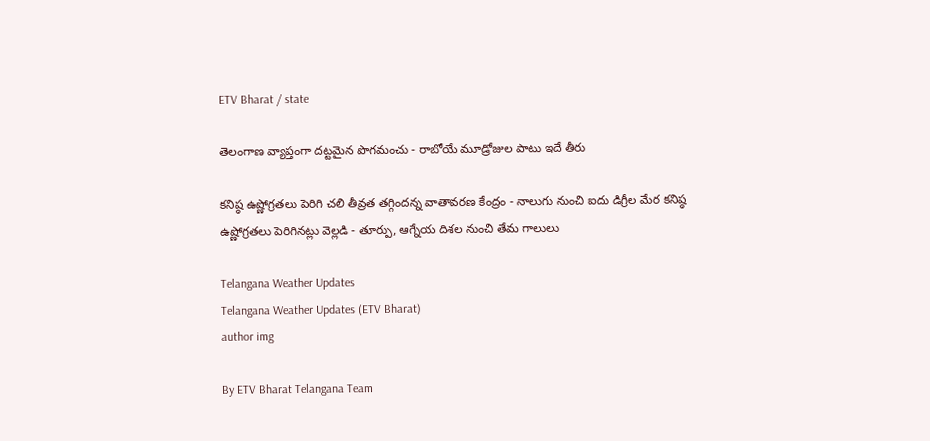ETV Bharat / state

తెలంగాణ వ్యాప్తంగా దట్టమైన పొగమంచు - రాబోయే మూడ్రోజుల పాటు ఇదే తీరు

కనిష్ఠ ఉష్ణోగ్రతలు పెరిగి చలి తీవ్రత తగ్గిందన్న వాతావరణ కేంద్రం - నాలుగు నుంచి ఐదు డిగ్రీల మేర కనిష్ఠ ఉష్ణోగ్రతలు పెరిగినట్లు వెల్లడి - తూర్పు, ఆగ్నేయ దిశల నుంచి తేమ గాలులు

Telangana Weather Updates
Telangana Weather Updates (ETV Bharat)
author img

By ETV Bharat Telangana Team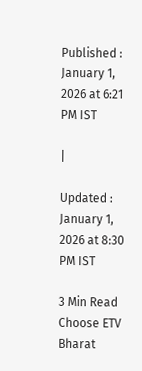Published : January 1, 2026 at 6:21 PM IST

|

Updated : January 1, 2026 at 8:30 PM IST

3 Min Read
Choose ETV Bharat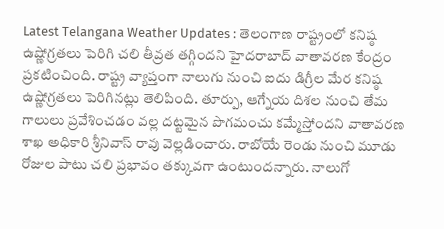Latest Telangana Weather Updates : తెలంగాణ రాష్ట్రంలో కనిష్ఠ ఉష్ణోగ్రతలు పెరిగి చలి తీవ్రత తగ్గిందని హైదరాబాద్ వాతావరణ కేంద్రం ప్రకటించింది. రాష్ట్ర వ్యాప్తంగా నాలుగు నుంచి ఐదు డిగ్రీల మేర కనిష్ఠ ఉష్ణోగ్రతలు పెరిగినట్లు తెలిపింది. తూర్పు, ఆగ్నేయ దిశల నుంచి తేమ గాలులు ప్రవేశించడం వల్ల దట్టమైన పొగమంచు కమ్మేస్తోందని వాతావరణ శాఖ అధికారి శ్రీనివాస్‌ రావు వెల్లడించారు. రాబోయే రెండు నుంచి మూడు రోజుల పాటు చలి ప్రభావం తక్కువగా ఉంటుందన్నారు. నాలుగో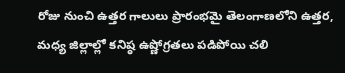రోజు నుంచి ఉత్తర గాలులు ప్రారంభమై తెలంగాణలోని ఉత్తర, మధ్య జిల్లాల్లో కనిష్ఠ ఉష్ణోగ్రతలు పడిపోయి చలి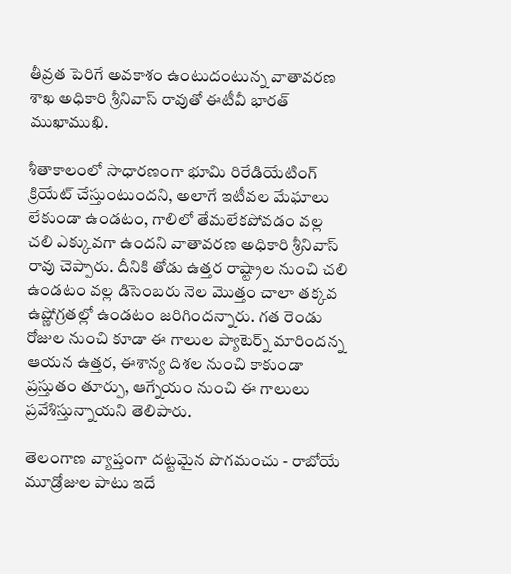తీవ్రత పెరిగే అవకాశం ఉంటుదంటున్న వాతావరణ శాఖ అధికారి శ్రీనివాస్‌ రావుతో ఈటీవీ భారత్ ముఖాముఖి.

శీతాకాలంలో సాధారణంగా భూమి రిరేడియేటింగ్ క్రియేట్ చేస్తుంటుందని, అలాగే ఇటీవల మేఘాలు లేకుండా ఉండటం, గాలిలో తేమలేకపోవడం వల్ల చలి ఎక్కువగా ఉందని వాతావరణ అధికారి శ్రీనివాస్ రావు చెప్పారు. దీనికి తోడు ఉత్తర రాష్ట్రాల నుంచి చలి ఉండటం వల్ల డిసెంబరు నెల మొత్తం చాలా తక్కవ ఉష్ణోగ్రతల్లో ఉండటం జరిగిందన్నారు. గత రెండు రోజుల నుంచి కూడా ఈ గాలుల ప్యాటెర్న్ మారిందన్న ఆయన ఉత్తర, ఈశాన్య దిశల నుంచి కాకుండా ప్రస్తుతం తూర్పు, ఆగ్నేయం నుంచి ఈ గాలులు ప్రవేశిస్తున్నాయని తెలిపారు.

తెలంగాణ వ్యాప్తంగా దట్టమైన పొగమంచు - రాబోయే మూడ్రోజుల పాటు ఇదే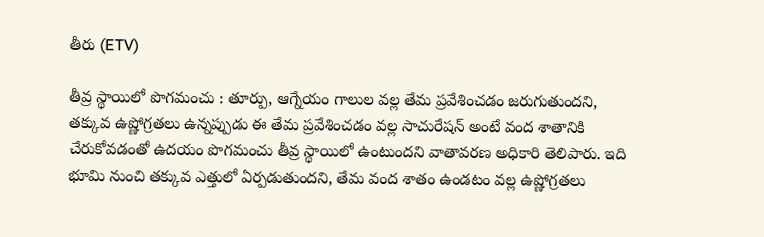తీరు (ETV)

తీవ్ర స్థాయిలో పొగమంచు : తూర్పు, ఆగ్నేయం గాలుల వల్ల తేమ ప్రవేశించడం జరుగుతుందని, తక్కువ ఉష్ణోగ్రతలు ఉన్నప్పుడు ఈ తేమ ప్రవేశించడం వల్ల సాచురేషన్ అంటే వంద శాతానికి చేరుకోవడంతో ఉదయం పొగమంచు తీవ్ర స్థాయిలో ఉంటుందని వాతావరణ అధికారి తెలిపారు. ఇది భూమి నుంచి తక్కువ ఎత్తులో ఏర్పడుతుందని, తేమ వంద శాతం ఉండటం వల్ల ఉష్ణోగ్రతలు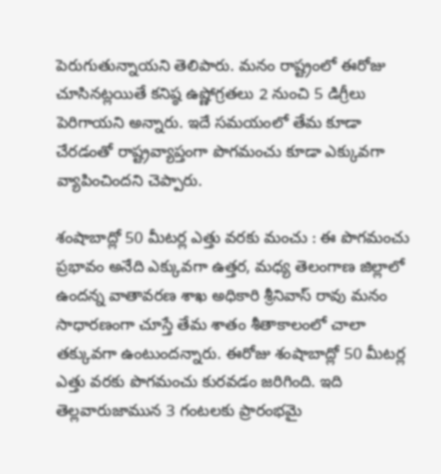పెరుగుతున్నాయని తెలిపారు. మనం రాష్ట్రంలో ఈరోజు చూసినట్లయితే కనిష్ఠ ఉష్ణోగ్రతలు 2 నుంచి 5 డిగ్రీలు పెరిగాయని అన్నారు. ఇదే సమయంలో తేమ కూడా చేరడంతో రాష్ట్రవ్యాప్తంగా పొగమంచు కూడా ఎక్కువగా వ్యాపించిందని చెప్పారు.

శంషాబాద్లో 50 మీటర్ల ఎత్తు వరకు మంచు : ఈ పొగమంచు ప్రభావం అనేది ఎక్కువగా ఉత్తర, మధ్య తెలంగాణ జిల్లాలో ఉందన్న వాతావరణ శాఖ అధికారి శ్రీనివాస్ రావు మనం సాధారణంగా చూస్తే తేమ శాతం శీతాకాలంలో చాలా తక్కువగా ఉంటుందన్నారు. ఈరోజు శంషాబాద్లో 50 మీటర్ల ఎత్తు వరకు పొగమంచు కురవడం జరిగింది. ఇది తెల్లవారుజామున 3 గంటలకు ప్రారంభమై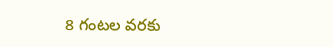8 గంటల వరకు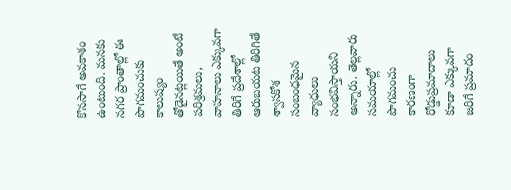కొనసాగే అవకాశం ఉంటుంది. మనకు నగర ప్రాంతాల్లో ఈ పొగమంచుకు కాలుష్యం తోడైనట్లయితే అంటే పరిశ్రమలు, వాహనాలు ఎక్కువగా తిరిగే ప్రదేశాల్లో ఆరుబయట తిరిగితే శ్వాసకోశ సంబంధమైన వ్యాధులు సంభవిస్తాయని అన్నారు. తెల్లవారు సమయాల్లో పొగమంచు కారణంగా రోడ్డుప్రమాదాలు కూడా ఎక్కువగా జరిగే ప్రమాదం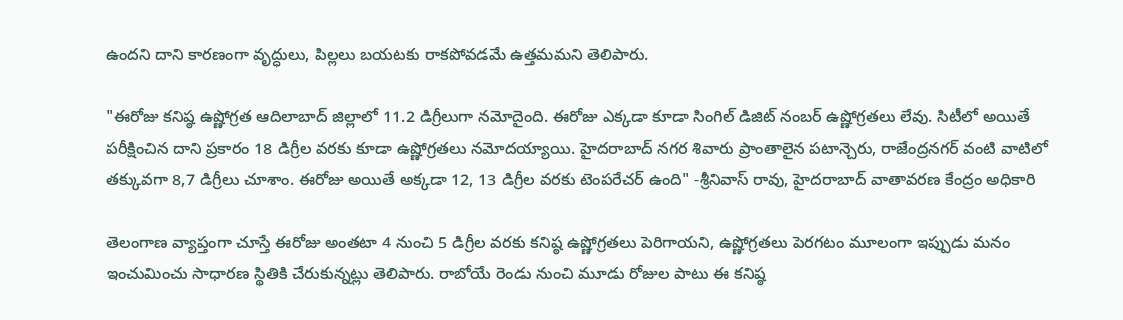ఉందని దాని కారణంగా వృద్ధులు, పిల్లలు బయటకు రాకపోవడమే ఉత్తమమని తెలిపారు.

"ఈరోజు కనిష్ఠ ఉష్ణోగ్రత ఆదిలాబాద్ జిల్లాలో 11.2 డిగ్రీలుగా నమోదైంది. ఈరోజు ఎక్కడా కూడా సింగిల్ డిజిట్ నంబర్ ఉష్ణోగ్రతలు లేవు. సిటీలో అయితే పరీక్షించిన దాని ప్రకారం 18 డిగ్రీల వరకు కూడా ఉష్ణోగ్రతలు నమోదయ్యాయి. హైదరాబాద్ నగర శివారు ప్రాంతాలైన పటాన్చెరు, రాజేంద్రనగర్ వంటి వాటిలో తక్కువగా 8,7 డిగ్రీలు చూశాం. ఈరోజు అయితే అక్కడా 12, 13 డిగ్రీల వరకు టెంపరేచర్ ఉంది" -శ్రీనివాస్ రావు, హైదరాబాద్ వాతావరణ కేంద్రం అధికారి

తెలంగాణ వ్యాప్తంగా చూస్తే ఈరోజు అంతటా 4 నుంచి 5 డిగ్రీల వరకు కనిష్ఠ ఉష్ణోగ్రతలు పెరిగాయని, ఉష్ణోగ్రతలు పెరగటం మూలంగా ఇప్పుడు మనం ఇంచుమించు సాధారణ స్థితికి చేరుకున్నట్లు తెలిపారు. రాబోయే రెండు నుంచి మూడు రోజుల పాటు ఈ కనిష్ఠ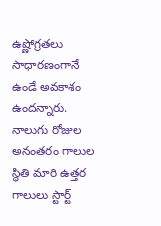ఉష్ణోగ్రతలు సాధారణంగానే ఉండే అవకాశం ఉందన్నారు. నాలుగు రోజుల అనంతరం గాలుల స్థితి మారి ఉత్తర గాలులు స్టార్ట్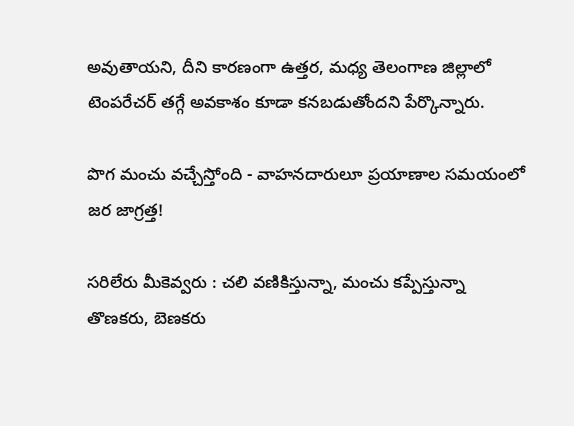అవుతాయని, దీని కారణంగా ఉత్తర, మధ్య తెలంగాణ జిల్లాలో టెంపరేచర్ తగ్గే అవకాశం కూడా కనబడుతోందని పేర్కొన్నారు.

పొగ మంచు వచ్చేస్తోంది - వాహనదారులూ ప్రయాణాల సమయంలో జర జాగ్రత్త!

సరిలేరు మీకెవ్వరు : చలి వణికిస్తున్నా, మంచు కప్పేస్తున్నా తొణకరు, బెణకరు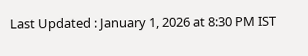Last Updated : January 1, 2026 at 8:30 PM IST